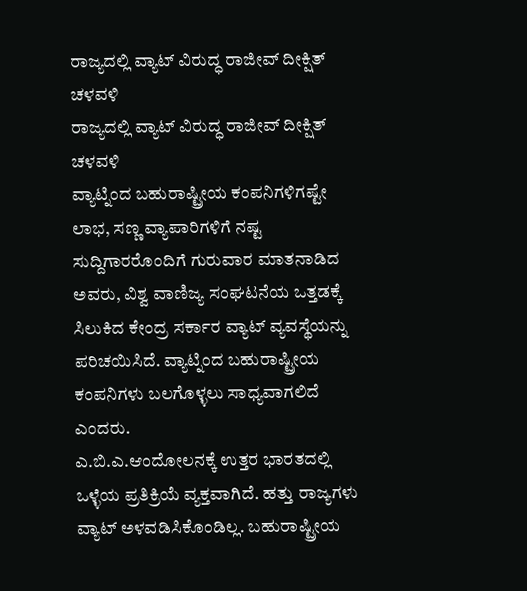ರಾಜ್ಯದಲ್ಲಿ ವ್ಯಾಟ್ ವಿರುದ್ಧ ರಾಜೀವ್ ದೀಕ್ಷಿತ್ ಚಳವಳಿ
ರಾಜ್ಯದಲ್ಲಿ ವ್ಯಾಟ್ ವಿರುದ್ಧ ರಾಜೀವ್ ದೀಕ್ಷಿತ್ ಚಳವಳಿ
ವ್ಯಾಟ್ನಿಂದ ಬಹುರಾಷ್ಟ್ರೀಯ ಕಂಪನಿಗಳಿಗಷ್ಟೇ ಲಾಭ, ಸಣ್ಣ ವ್ಯಾಪಾರಿಗಳಿಗೆ ನಷ್ಟ
ಸುದ್ದಿಗಾರರೊಂದಿಗೆ ಗುರುವಾರ ಮಾತನಾಡಿದ ಅವರು, ವಿಶ್ವ ವಾಣಿಜ್ಯ ಸಂಘಟನೆಯ ಒತ್ತಡಕ್ಕೆ ಸಿಲುಕಿದ ಕೇಂದ್ರ ಸರ್ಕಾರ ವ್ಯಾಟ್ ವ್ಯವಸ್ಥೆಯನ್ನು ಪರಿಚಯಿಸಿದೆ. ವ್ಯಾಟ್ನಿಂದ ಬಹುರಾಷ್ಟ್ರೀಯ ಕಂಪನಿಗಳು ಬಲಗೊಳ್ಳಲು ಸಾಧ್ಯವಾಗಲಿದೆ ಎಂದರು.
ಎ.ಬಿ.ಎ.ಆಂದೋಲನಕ್ಕೆ ಉತ್ತರ ಭಾರತದಲ್ಲಿ ಒಳ್ಳೆಯ ಪ್ರತಿಕ್ರಿಯೆ ವ್ಯಕ್ತವಾಗಿದೆ. ಹತ್ತು ರಾಜ್ಯಗಳು ವ್ಯಾಟ್ ಅಳವಡಿಸಿಕೊಂಡಿಲ್ಲ. ಬಹುರಾಷ್ಟ್ರೀಯ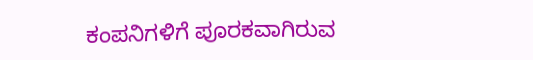ಕಂಪನಿಗಳಿಗೆ ಪೂರಕವಾಗಿರುವ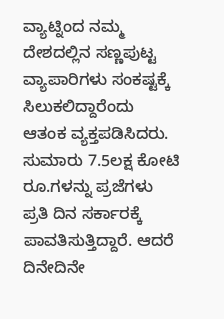ವ್ಯಾಟ್ನಿಂದ ನಮ್ಮ ದೇಶದಲ್ಲಿನ ಸಣ್ಣಪುಟ್ಟ ವ್ಯಾಪಾರಿಗಳು ಸಂಕಷ್ಟಕ್ಕೆ ಸಿಲುಕಲಿದ್ದಾರೆಂದು ಆತಂಕ ವ್ಯಕ್ತಪಡಿಸಿದರು.
ಸುಮಾರು 7.5ಲಕ್ಷ ಕೋಟಿ ರೂ.ಗಳನ್ನು ಪ್ರಜೆಗಳು ಪ್ರತಿ ದಿನ ಸರ್ಕಾರಕ್ಕೆ ಪಾವತಿಸುತ್ತಿದ್ದಾರೆ. ಆದರೆ ದಿನೇದಿನೇ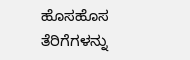ಹೊಸಹೊಸ ತೆರಿಗೆಗಳನ್ನು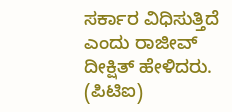ಸರ್ಕಾರ ವಿಧಿಸುತ್ತಿದೆ ಎಂದು ರಾಜೀವ್ ದೀಕ್ಷಿತ್ ಹೇಳಿದರು.
(ಪಿಟಿಐ)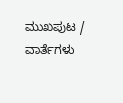ಮುಖಪುಟ / ವಾರ್ತೆಗಳು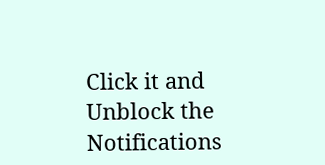Click it and Unblock the Notifications